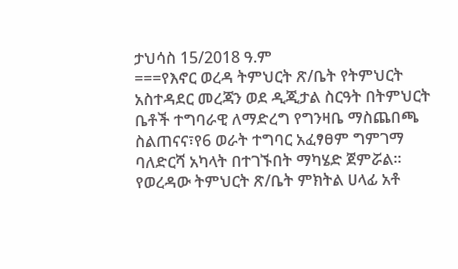ታህሳስ 15/2018 ዓ.ም
===የእኖር ወረዳ ትምህርት ጽ/ቤት የትምህርት አስተዳደር መረጃን ወደ ዲጂታል ስርዓት በትምህርት ቤቶች ተግባራዊ ለማድረግ የግንዛቤ ማስጨበጫ ስልጠናና፣የ6 ወራት ተግባር አፈፃፀም ግምገማ ባለድርሻ አካላት በተገኙበት ማካሄድ ጀምሯል።
የወረዳው ትምህርት ጽ/ቤት ምክትል ሀላፊ አቶ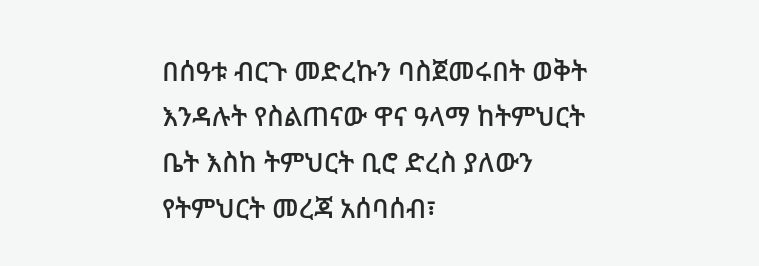በሰዓቱ ብርጉ መድረኩን ባስጀመሩበት ወቅት እንዳሉት የስልጠናው ዋና ዓላማ ከትምህርት ቤት እስከ ትምህርት ቢሮ ድረስ ያለውን የትምህርት መረጃ አሰባሰብ፣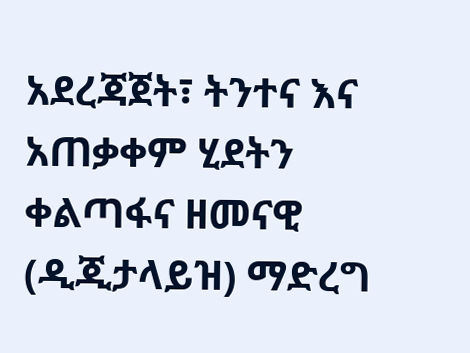አደረጃጀት፣ ትንተና እና አጠቃቀም ሂደትን ቀልጣፋና ዘመናዊ (ዲጂታላይዝ) ማድረግ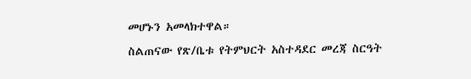መሆኑን አመላክተዋል።
ስልጠናው የጽ/ቤቱ የትምህርት አስተዳደር መረጃ ስርዓት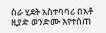ስራ ሂደት አስተባባሪ በአቶ ዚያድ ወንድሙ እየተሰጠ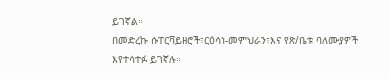ይገኛል።
በመድረኩ ሱፐርቫይዘሮች፣ርዕሳነ-መምህራን፣እና የጽ/ቤቱ ባለሙያዎች እየተሳተፉ ይገኛሉ።